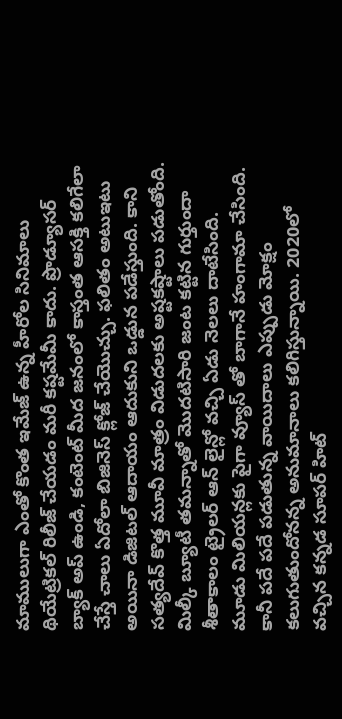మాములుగా ఎంతో కొంత ఇమేజ్ ఉన్న హీరోల సినిమాలు థియేట్రికల్ రిలీజ్ చేయడం మరీ కష్టమేమీ కాదు. ప్రొడ్యూసర్ బ్యాక్ అప్ ఉండి, కంటెంట్ మీద జనంలో కాస్తంత ఆసక్తి కలిగేలా చేస్తే చాలు ఏదోలా బిజినెస్ క్లోజ్ చేయొచ్చు. ఫలితం అటుఇటు అయినా డిజిటల్ ఆదాయం ఆదుకుని ఒడ్డున పడేస్తుంది. కాని సత్యదేవ్ కొత్త మూవీ మాత్రం విడుదలకు అష్టకష్టాలు పడుతోంది. మిల్కీ బ్యూటీ తమన్నాతో మొదటిసారి జంట కట్టిన గుర్తుందా శీతాకాలం ట్రైలర్ ఆన్ లైన్లో వచ్చి ఏడు నెలలు దాటేసింది. మూడు మిలియన్లకు పైగా వ్యూస్ తో బాగానే హంగామా చేసింది.
కానీ పదే పదే పడుతున్న వాయిదాలు ఎప్పుడు మోక్షం కలుగుతుందోనన్న అనుమానాలు కలిగిస్తున్నాయి. 2020లో వచ్చిన కన్నడ సూపర్ హిట్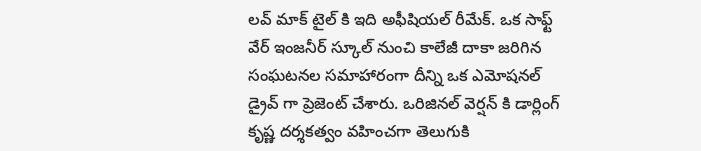లవ్ మాక్ టైల్ కి ఇది అఫీషియల్ రీమేక్. ఒక సాఫ్ట్ వేర్ ఇంజనీర్ స్కూల్ నుంచి కాలేజీ దాకా జరిగిన సంఘటనల సమాహారంగా దీన్ని ఒక ఎమోషనల్ డ్రైవ్ గా ప్రెజెంట్ చేశారు. ఒరిజినల్ వెర్షన్ కి డార్లింగ్ కృష్ణ దర్శకత్వం వహించగా తెలుగుకి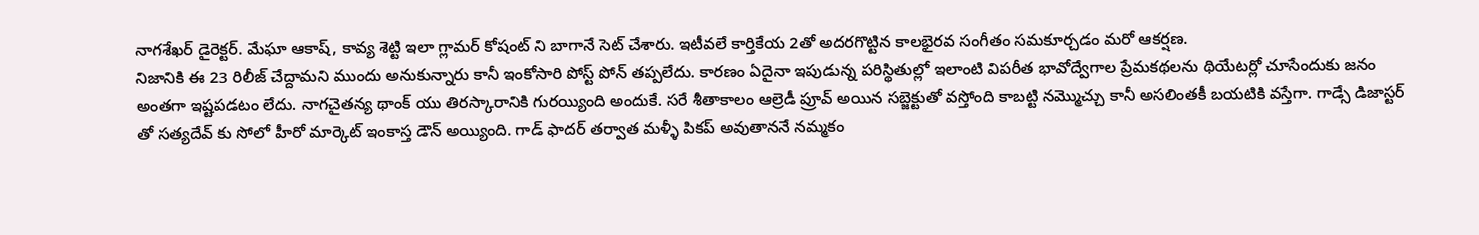నాగశేఖర్ డైరెక్టర్. మేఘా ఆకాష్, కావ్య శెట్టి ఇలా గ్లామర్ కోషంట్ ని బాగానే సెట్ చేశారు. ఇటీవలే కార్తికేయ 2తో అదరగొట్టిన కాలభైరవ సంగీతం సమకూర్చడం మరో ఆకర్షణ.
నిజానికి ఈ 23 రిలీజ్ చేద్దామని ముందు అనుకున్నారు కానీ ఇంకోసారి పోస్ట్ పోన్ తప్పలేదు. కారణం ఏదైనా ఇపుడున్న పరిస్థితుల్లో ఇలాంటి విపరీత భావోద్వేగాల ప్రేమకథలను థియేటర్లో చూసేందుకు జనం అంతగా ఇష్టపడటం లేదు. నాగచైతన్య థాంక్ యు తిరస్కారానికి గురయ్యింది అందుకే. సరే శీతాకాలం ఆల్రెడీ ప్రూవ్ అయిన సబ్జెక్టుతో వస్తోంది కాబట్టి నమ్మొచ్చు కానీ అసలింతకీ బయటికి వస్తేగా. గాడ్సే డిజాస్టర్ తో సత్యదేవ్ కు సోలో హీరో మార్కెట్ ఇంకాస్త డౌన్ అయ్యింది. గాడ్ ఫాదర్ తర్వాత మళ్ళీ పికప్ అవుతాననే నమ్మకం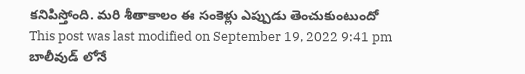కనిపిస్తోంది. మరి శీతాకాలం ఈ సంకెళ్లు ఎప్పుడు తెంచుకుంటుందో
This post was last modified on September 19, 2022 9:41 pm
బాలీవుడ్ లోనే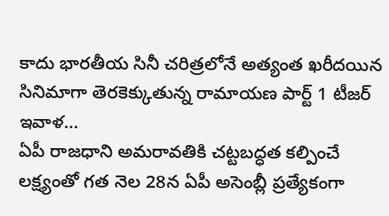కాదు భారతీయ సినీ చరిత్రలోనే అత్యంత ఖరీదయిన సినిమాగా తెరకెక్కుతున్న రామాయణ పార్ట్ 1 టీజర్ ఇవాళ…
ఏపీ రాజధాని అమరావతికి చట్టబద్ధత కల్పించే లక్ష్యంతో గత నెల 28న ఏపీ అసెంబ్లీ ప్రత్యేకంగా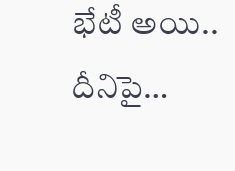భేటీ అయి.. దీనిపై…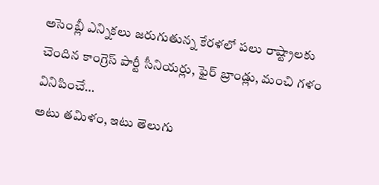అసెంబ్లీ ఎన్నికలు జరుగుతున్న కేరళలో పలు రాష్ట్రాలకు చెందిన కాంగ్రెస్ పార్టీ సీనియర్లు, ఫైర్ బ్రాండ్లు, మంచి గళం వినిపించే…
అటు తమిళం, ఇటు తెలుగు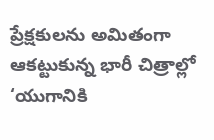ప్రేక్షకులను అమితంగా ఆకట్టుకున్న భారీ చిత్రాల్లో ‘యుగానికి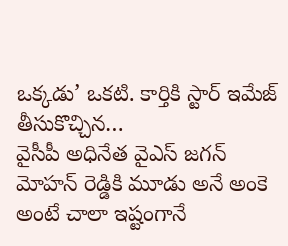ఒక్కడు’ ఒకటి. కార్తికి స్టార్ ఇమేజ్ తీసుకొచ్చిన…
వైసీపీ అధినేత వైఎస్ జగన్ మోహన్ రెడ్డికి మూడు అనే అంకె అంటే చాలా ఇష్టంగానే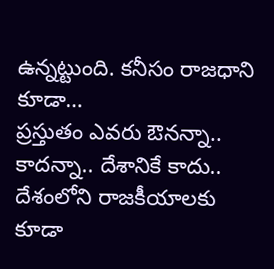ఉన్నట్టుంది. కనీసం రాజధాని కూడా…
ప్రస్తుతం ఎవరు ఔనన్నా.. కాదన్నా.. దేశానికే కాదు.. దేశంలోని రాజకీయాలకు కూడా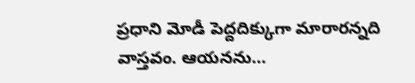ప్రధాని మోడీ పెద్దదిక్కుగా మారారన్నది వాస్తవం. ఆయనను…